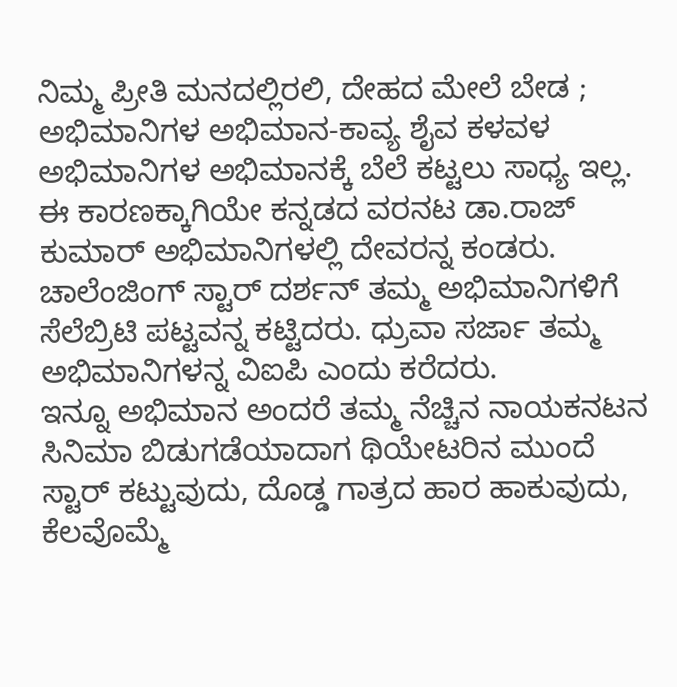ನಿಮ್ಮ ಪ್ರೀತಿ ಮನದಲ್ಲಿರಲಿ, ದೇಹದ ಮೇಲೆ ಬೇಡ ; ಅಭಿಮಾನಿಗಳ ಅಭಿಮಾನ-ಕಾವ್ಯ ಶೈವ ಕಳವಳ
ಅಭಿಮಾನಿಗಳ ಅಭಿಮಾನಕ್ಕೆ ಬೆಲೆ ಕಟ್ಟಲು ಸಾಧ್ಯ ಇಲ್ಲ. ಈ ಕಾರಣಕ್ಕಾಗಿಯೇ ಕನ್ನಡದ ವರನಟ ಡಾ.ರಾಜ್ ಕುಮಾರ್ ಅಭಿಮಾನಿಗಳಲ್ಲಿ ದೇವರನ್ನ ಕಂಡರು. ಚಾಲೆಂಜಿಂಗ್ ಸ್ಟಾರ್ ದರ್ಶನ್ ತಮ್ಮ ಅಭಿಮಾನಿಗಳಿಗೆ ಸೆಲೆಬ್ರಿಟಿ ಪಟ್ಟವನ್ನ ಕಟ್ಟಿದರು. ಧ್ರುವಾ ಸರ್ಜಾ ತಮ್ಮ ಅಭಿಮಾನಿಗಳನ್ನ ವಿಐಪಿ ಎಂದು ಕರೆದರು.
ಇನ್ನೂ ಅಭಿಮಾನ ಅಂದರೆ ತಮ್ಮ ನೆಚ್ಚಿನ ನಾಯಕನಟನ ಸಿನಿಮಾ ಬಿಡುಗಡೆಯಾದಾಗ ಥಿಯೇಟರಿನ ಮುಂದೆ ಸ್ಟಾರ್ ಕಟ್ಟುವುದು, ದೊಡ್ಡ ಗಾತ್ರದ ಹಾರ ಹಾಕುವುದು, ಕೆಲವೊಮ್ಮೆ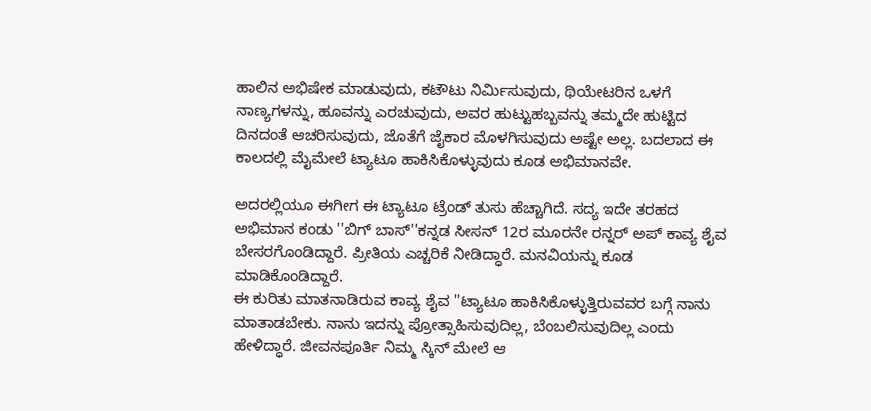ಹಾಲಿನ ಅಭಿಷೇಕ ಮಾಡುವುದು, ಕಟೌಟು ನಿರ್ಮಿಸುವುದು, ಥಿಯೇಟರಿನ ಒಳಗೆ ನಾಣ್ಯಗಳನ್ನು, ಹೂವನ್ನು ಎರಚುವುದು, ಅವರ ಹುಟ್ಟುಹಬ್ಬವನ್ನು ತಮ್ಮದೇ ಹುಟ್ಟಿದ ದಿನದಂತೆ ಆಚರಿಸುವುದು, ಜೊತೆಗೆ ಜೈಕಾರ ಮೊಳಗಿಸುವುದು ಅಷ್ಟೇ ಅಲ್ಲ. ಬದಲಾದ ಈ ಕಾಲದಲ್ಲಿ ಮೈಮೇಲೆ ಟ್ಯಾಟೂ ಹಾಕಿಸಿಕೊಳ್ಳುವುದು ಕೂಡ ಅಭಿಮಾನವೇ.

ಅದರಲ್ಲಿಯೂ ಈಗೀಗ ಈ ಟ್ಯಾಟೂ ಟ್ರೆಂಡ್ ತುಸು ಹೆಚ್ಚಾಗಿದೆ. ಸದ್ಯ ಇದೇ ತರಹದ ಅಭಿಮಾನ ಕಂಡು ''ಬಿಗ್ ಬಾಸ್''ಕನ್ನಡ ಸೀಸನ್ 12ರ ಮೂರನೇ ರನ್ನರ್ ಅಪ್ ಕಾವ್ಯ ಶೈವ ಬೇಸರಗೊಂಡಿದ್ದಾರೆ. ಪ್ರೀತಿಯ ಎಚ್ಚರಿಕೆ ನೀಡಿದ್ಧಾರೆ. ಮನವಿಯನ್ನು ಕೂಡ ಮಾಡಿಕೊಂಡಿದ್ದಾರೆ.
ಈ ಕುರಿತು ಮಾತನಾಡಿರುವ ಕಾವ್ಯ ಶೈವ ''ಟ್ಯಾಟೂ ಹಾಕಿಸಿಕೊಳ್ಳುತ್ತಿರುವವರ ಬಗ್ಗೆ ನಾನು ಮಾತಾಡಬೇಕು. ನಾನು ಇದನ್ನು ಪ್ರೋತ್ಸಾಹಿಸುವುದಿಲ್ಲ, ಬೆಂಬಲಿಸುವುದಿಲ್ಲ ಎಂದು ಹೇಳಿದ್ಧಾರೆ. ಜೀವನಪೂರ್ತಿ ನಿಮ್ಮ ಸ್ಕಿನ್ ಮೇಲೆ ಆ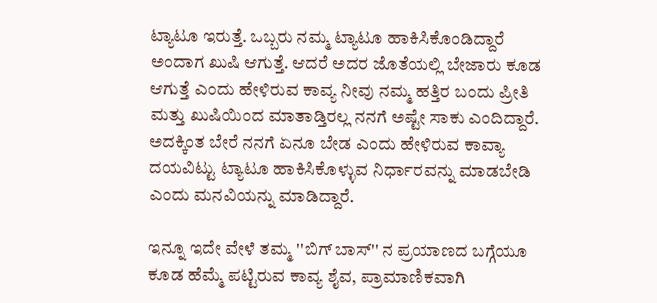ಟ್ಯಾಟೂ ಇರುತ್ತೆ. ಒಬ್ಬರು ನಮ್ಮ ಟ್ಯಾಟೂ ಹಾಕಿಸಿಕೊಂಡಿದ್ದಾರೆ ಅಂದಾಗ ಖುಷಿ ಆಗುತ್ತೆ. ಆದರೆ ಅದರ ಜೊತೆಯಲ್ಲಿ ಬೇಜಾರು ಕೂಡ ಆಗುತ್ತೆ ಎಂದು ಹೇಳಿರುವ ಕಾವ್ಯ ನೀವು ನಮ್ಮ ಹತ್ತಿರ ಬಂದು ಪ್ರೀತಿ ಮತ್ತು ಖುಷಿಯಿಂದ ಮಾತಾಡ್ತಿರಲ್ಲ ನನಗೆ ಅಷ್ಟೇ ಸಾಕು ಎಂದಿದ್ದಾರೆ. ಅದಕ್ಕಿಂತ ಬೇರೆ ನನಗೆ ಏನೂ ಬೇಡ ಎಂದು ಹೇಳಿರುವ ಕಾವ್ಯಾ ದಯವಿಟ್ಟು ಟ್ಯಾಟೂ ಹಾಕಿಸಿಕೊಳ್ಳುವ ನಿರ್ಧಾರವನ್ನು ಮಾಡಬೇಡಿ ಎಂದು ಮನವಿಯನ್ನು ಮಾಡಿದ್ದಾರೆ.

ಇನ್ನೂ ಇದೇ ವೇಳೆ ತಮ್ಮ ''ಬಿಗ್ ಬಾಸ್'' ನ ಪ್ರಯಾಣದ ಬಗ್ಗೆಯೂ ಕೂಡ ಹೆಮ್ಮೆ ಪಟ್ಟಿರುವ ಕಾವ್ಯ ಶೈವ, ಪ್ರಾಮಾಣಿಕವಾಗಿ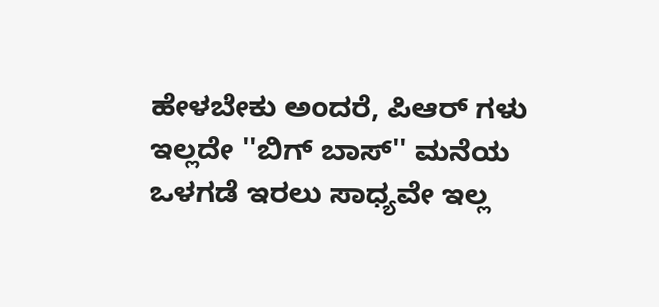ಹೇಳಬೇಕು ಅಂದರೆ, ಪಿಆರ್ ಗಳು ಇಲ್ಲದೇ ''ಬಿಗ್ ಬಾಸ್'' ಮನೆಯ ಒಳಗಡೆ ಇರಲು ಸಾಧ್ಯವೇ ಇಲ್ಲ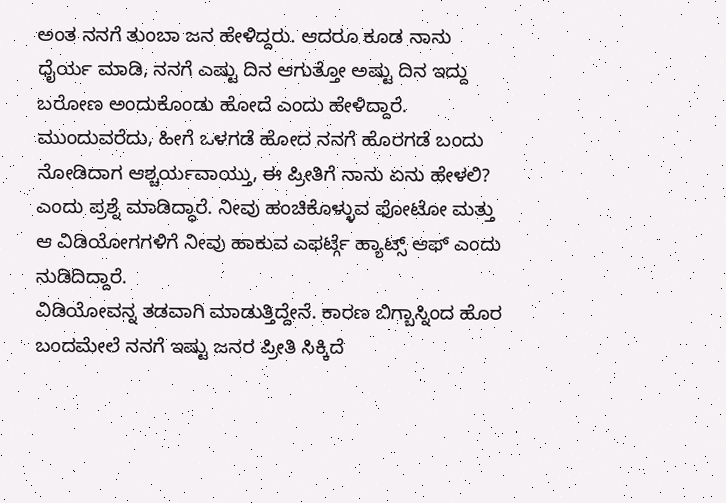ಅಂತ ನನಗೆ ತುಂಬಾ ಜನ ಹೇಳಿದ್ದರು. ಆದರೂ ಕೂಡ ನಾನು ಧೈರ್ಯ ಮಾಡಿ, ನನಗೆ ಎಷ್ಟು ದಿನ ಆಗುತ್ತೋ ಅಷ್ಟು ದಿನ ಇದ್ದು ಬರೋಣ ಅಂದುಕೊಂಡು ಹೋದೆ ಎಂದು ಹೇಳಿದ್ದಾರೆ.
ಮುಂದುವರೆದು, ಹೀಗೆ ಒಳಗಡೆ ಹೋದ ನನಗೆ ಹೊರಗಡೆ ಬಂದು ನೋಡಿದಾಗ ಆಶ್ಚರ್ಯವಾಯ್ತು, ಈ ಪ್ರೀತಿಗೆ ನಾನು ಏನು ಹೇಳಲಿ? ಎಂದು ಪ್ರಶ್ನೆ ಮಾಡಿದ್ಧಾರೆ. ನೀವು ಹಂಚಿಕೊಳ್ಳುವ ಫೋಟೋ ಮತ್ತು ಆ ವಿಡಿಯೋಗಗಳಿಗೆ ನೀವು ಹಾಕುವ ಎಫರ್ಟ್ಗೆ ಹ್ಯಾಟ್ಸ್ ಆಫ್ ಎಂದು ನುಡಿದಿದ್ದಾರೆ.
ವಿಡಿಯೋವನ್ನ ತಡವಾಗಿ ಮಾಡುತ್ತಿದ್ದೇನೆ. ಕಾರಣ ಬಿಗ್ಬಾಸ್ನಿಂದ ಹೊರ ಬಂದಮೇಲೆ ನನಗೆ ಇಷ್ಟು ಜನರ ಪ್ರೀತಿ ಸಿಕ್ಕಿದೆ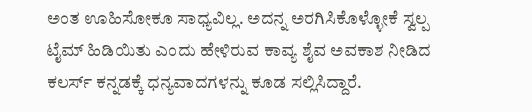ಅಂತ ಊಹಿಸೋಕೂ ಸಾಧ್ಯವಿಲ್ಲ. ಅದನ್ನ ಅರಗಿಸಿಕೊಳ್ಳೋಕೆ ಸ್ವಲ್ಪ ಟೈಮ್ ಹಿಡಿಯಿತು ಎಂದು ಹೇಳಿರುವ ಕಾವ್ಯ ಶೈವ ಅವಕಾಶ ನೀಡಿದ ಕಲರ್ಸ್ ಕನ್ನಡಕ್ಕೆ ಧನ್ಯವಾದಗಳನ್ನು ಕೂಡ ಸಲ್ಲಿಸಿದ್ದಾರೆ.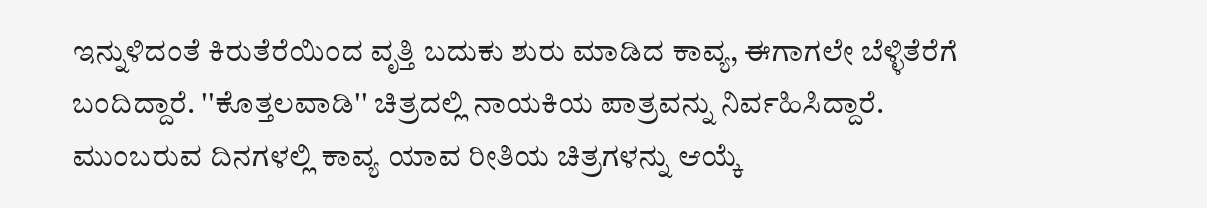ಇನ್ನುಳಿದಂತೆ ಕಿರುತೆರೆಯಿಂದ ವೃತ್ತಿ ಬದುಕು ಶುರು ಮಾಡಿದ ಕಾವ್ಯ, ಈಗಾಗಲೇ ಬೆಳ್ಳಿತೆರೆಗೆ ಬಂದಿದ್ದಾರೆ. ''ಕೊತ್ತಲವಾಡಿ'' ಚಿತ್ರದಲ್ಲಿ ನಾಯಕಿಯ ಪಾತ್ರವನ್ನು ನಿರ್ವಹಿಸಿದ್ದಾರೆ. ಮುಂಬರುವ ದಿನಗಳಲ್ಲಿ ಕಾವ್ಯ ಯಾವ ರೀತಿಯ ಚಿತ್ರಗಳನ್ನು ಆಯ್ಕೆ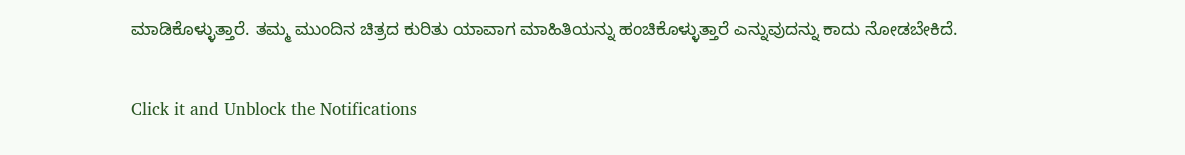ಮಾಡಿಕೊಳ್ಳುತ್ತಾರೆ. ತಮ್ಮ ಮುಂದಿನ ಚಿತ್ರದ ಕುರಿತು ಯಾವಾಗ ಮಾಹಿತಿಯನ್ನು ಹಂಚಿಕೊಳ್ಳುತ್ತಾರೆ ಎನ್ನುವುದನ್ನು ಕಾದು ನೋಡಬೇಕಿದೆ.


Click it and Unblock the Notifications